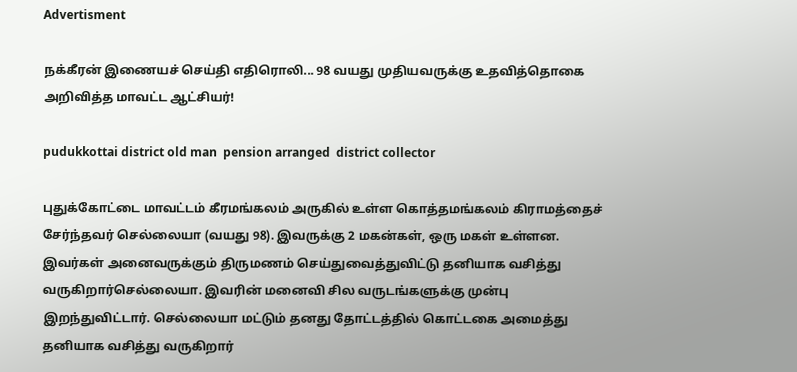Advertisment

நக்கீரன் இணையச் செய்தி எதிரொலி... 98 வயது முதியவருக்கு உதவித்தொகை அறிவித்த மாவட்ட ஆட்சியர்!

pudukkottai district old man  pension arranged  district collector

புதுக்கோட்டை மாவட்டம் கீரமங்கலம் அருகில் உள்ள கொத்தமங்கலம் கிராமத்தைச் சேர்ந்தவர் செல்லையா (வயது 98). இவருக்கு 2 மகன்கள், ஒரு மகள் உள்ளன. இவர்கள் அனைவருக்கும் திருமணம் செய்துவைத்துவிட்டு தனியாக வசித்து வருகிறார்செல்லையா. இவரின் மனைவி சில வருடங்களுக்கு முன்பு இறந்துவிட்டார். செல்லையா மட்டும் தனது தோட்டத்தில் கொட்டகை அமைத்து தனியாக வசித்து வருகிறார்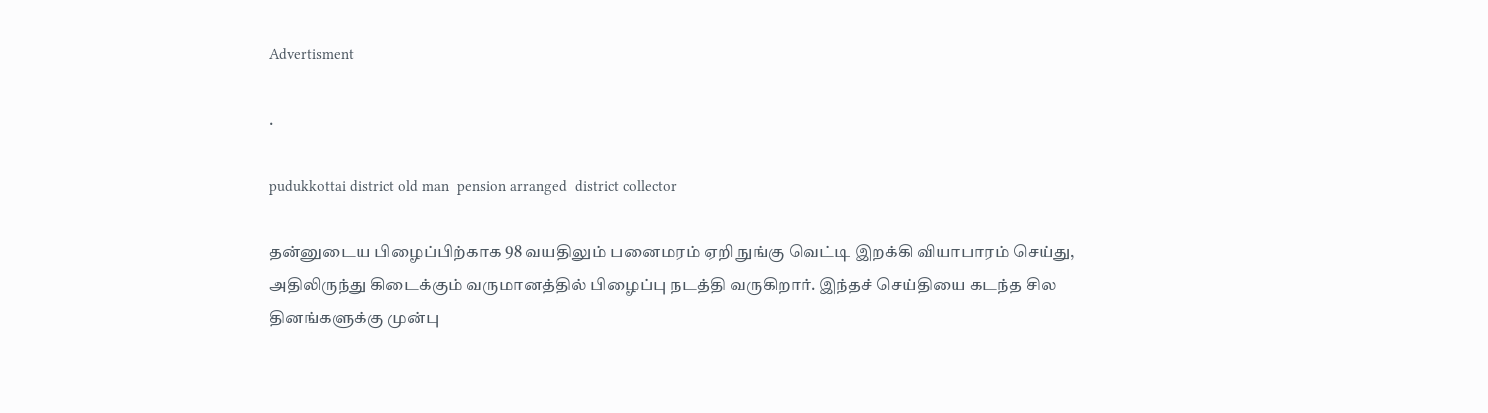Advertisment

.

pudukkottai district old man  pension arranged  district collector

தன்னுடைய பிழைப்பிற்காக 98 வயதிலும் பனைமரம் ஏறி நுங்கு வெட்டி இறக்கி வியாபாரம் செய்து, அதிலிருந்து கிடைக்கும் வருமானத்தில் பிழைப்பு நடத்தி வருகிறார். இந்தச் செய்தியை கடந்த சில தினங்களுக்கு முன்பு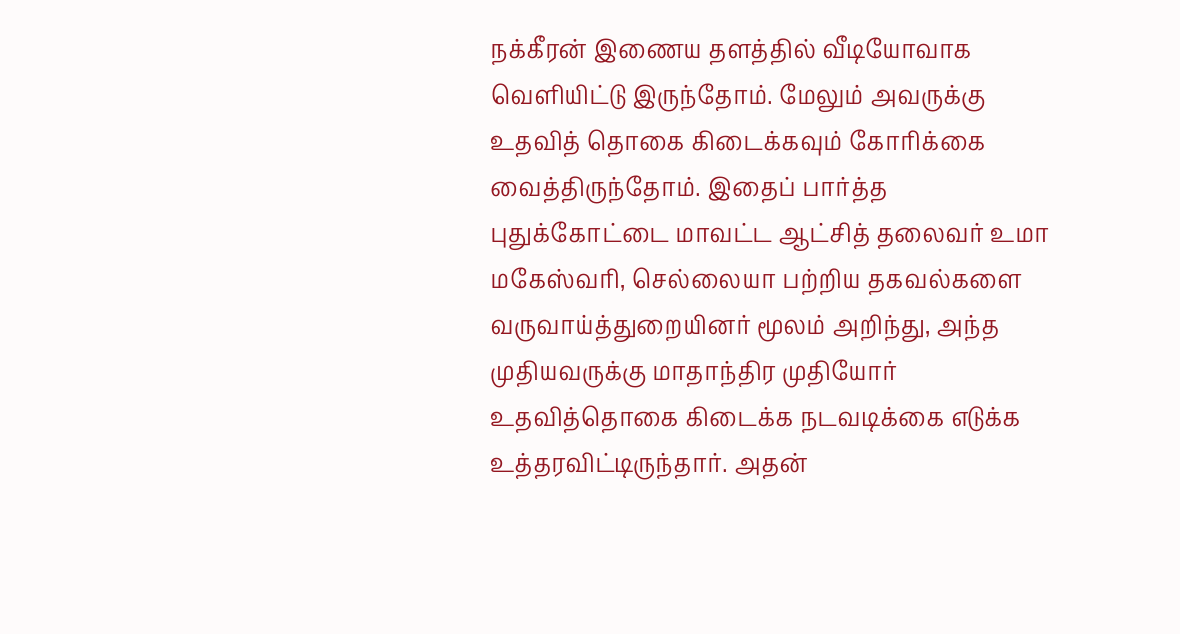நக்கீரன் இணைய தளத்தில் வீடியோவாக வெளியிட்டு இருந்தோம். மேலும் அவருக்கு உதவித் தொகை கிடைக்கவும் கோரிக்கை வைத்திருந்தோம். இதைப் பார்த்த புதுக்கோட்டை மாவட்ட ஆட்சித் தலைவர் உமா மகேஸ்வரி, செல்லையா பற்றிய தகவல்களை வருவாய்த்துறையினர் மூலம் அறிந்து, அந்த முதியவருக்கு மாதாந்திர முதியோர் உதவித்தொகை கிடைக்க நடவடிக்கை எடுக்க உத்தரவிட்டிருந்தார். அதன்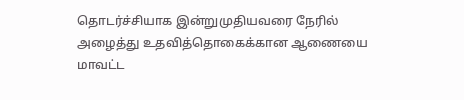தொடர்ச்சியாக இன்றுமுதியவரை நேரில் அழைத்து உதவித்தொகைக்கான ஆணையை மாவட்ட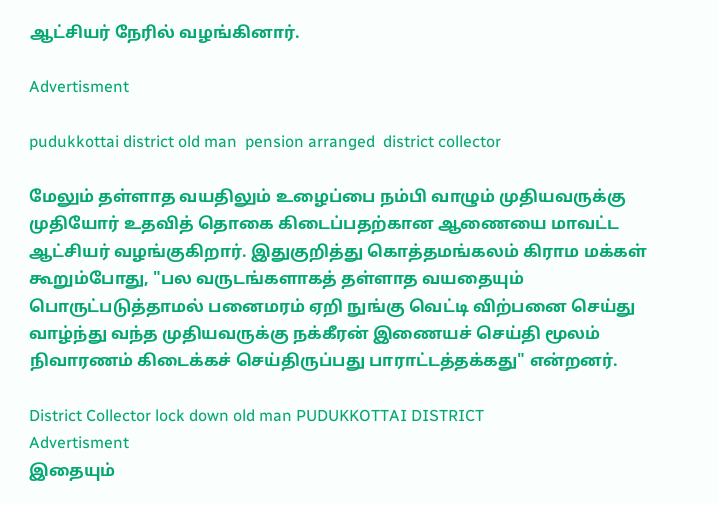ஆட்சியர் நேரில் வழங்கினார்.

Advertisment

pudukkottai district old man  pension arranged  district collector

மேலும் தள்ளாத வயதிலும் உழைப்பை நம்பி வாழும் முதியவருக்கு முதியோர் உதவித் தொகை கிடைப்பதற்கான ஆணையை மாவட்ட ஆட்சியர் வழங்குகிறார். இதுகுறித்து கொத்தமங்கலம் கிராம மக்கள் கூறும்போது, "பல வருடங்களாகத் தள்ளாத வயதையும் பொருட்படுத்தாமல் பனைமரம் ஏறி நுங்கு வெட்டி விற்பனை செய்து வாழ்ந்து வந்த முதியவருக்கு நக்கீரன் இணையச் செய்தி மூலம் நிவாரணம் கிடைக்கச் செய்திருப்பது பாராட்டத்தக்கது" என்றனர்.

District Collector lock down old man PUDUKKOTTAI DISTRICT
Advertisment
இதையும்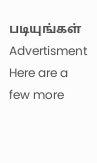படியுங்கள்
Advertisment
Here are a few more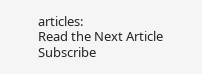articles:
Read the Next Article
Subscribe